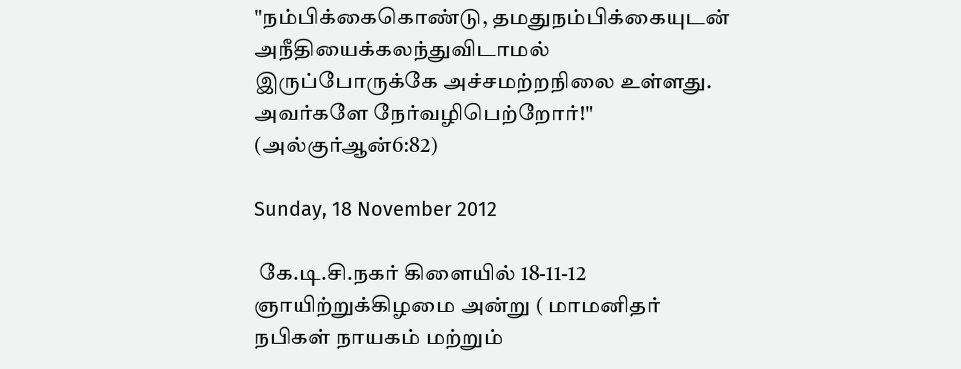"நம்பிக்கைகொண்டு, தமதுநம்பிக்கையுடன் அநீதியைக்கலந்துவிடாமல் இருப்போருக்கே அச்சமற்றநிலை உள்ளது. அவர்களே நேர்வழிபெற்றோர்!" (அல்குர்ஆன்6:82)

Sunday, 18 November 2012

 கே.டி.சி.நகர் கிளையில் 18-11-12 ஞாயிற்றுக்கிழமை அன்று ( மாமனிதர் நபிகள் நாயகம் மற்றும்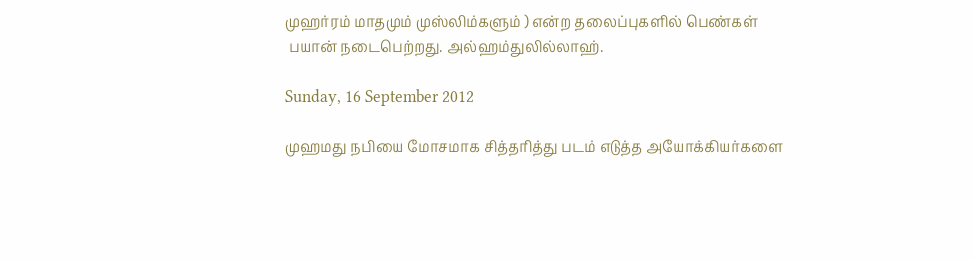முஹர்ரம் மாதமும் முஸ்லிம்களும் ) என்ற தலைப்புகளில் பெண்கள்
 பயான் நடைபெற்றது. அல்ஹம்துலில்லாஹ்.

Sunday, 16 September 2012

முஹமது நபியை மோசமாக சித்தரித்து படம் எடுத்த அயோக்கியர்களை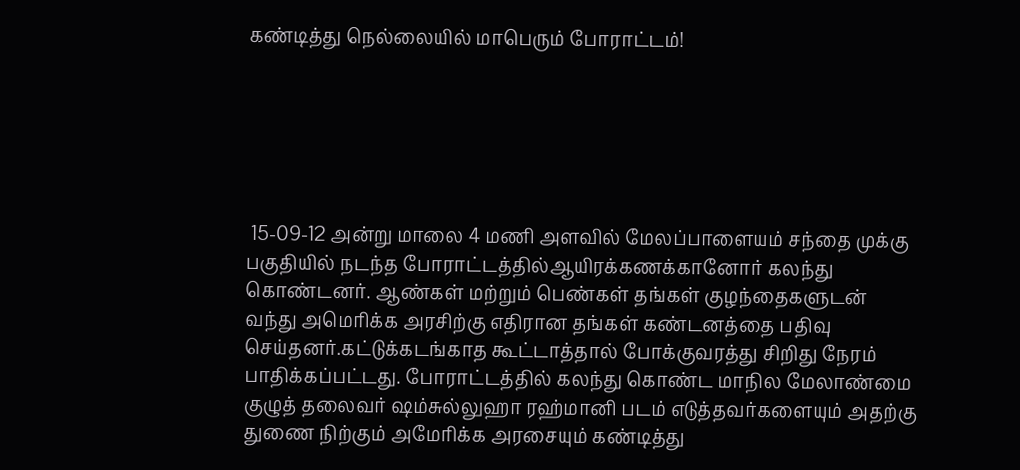கண்டித்து நெல்லையில் மாபெரும் போராட்டம்!






 15-09-12 அன்று மாலை 4 மணி அளவில் மேலப்பாளையம் சந்தை முக்கு பகுதியில் நடந்த போராட்டத்தில்ஆயிரக்கணக்கானோர் கலந்து கொண்டனர். ஆண்கள் மற்றும் பெண்கள் தங்கள் குழந்தைகளுடன் வந்து அமெரிக்க அரசிற்கு எதிரான தங்கள் கண்டனத்தை பதிவு செய்தனர்.கட்டுக்கடங்காத கூட்டாத்தால் போக்குவரத்து சிறிது நேரம் பாதிக்கப்பட்டது. போராட்டத்தில் கலந்து கொண்ட மாநில மேலாண்மை குழுத் தலைவர் ஷம்சுல்லுஹா ரஹ்மானி படம் எடுத்தவர்களையும் அதற்கு துணை நிற்கும் அமேரிக்க அரசையும் கண்டித்து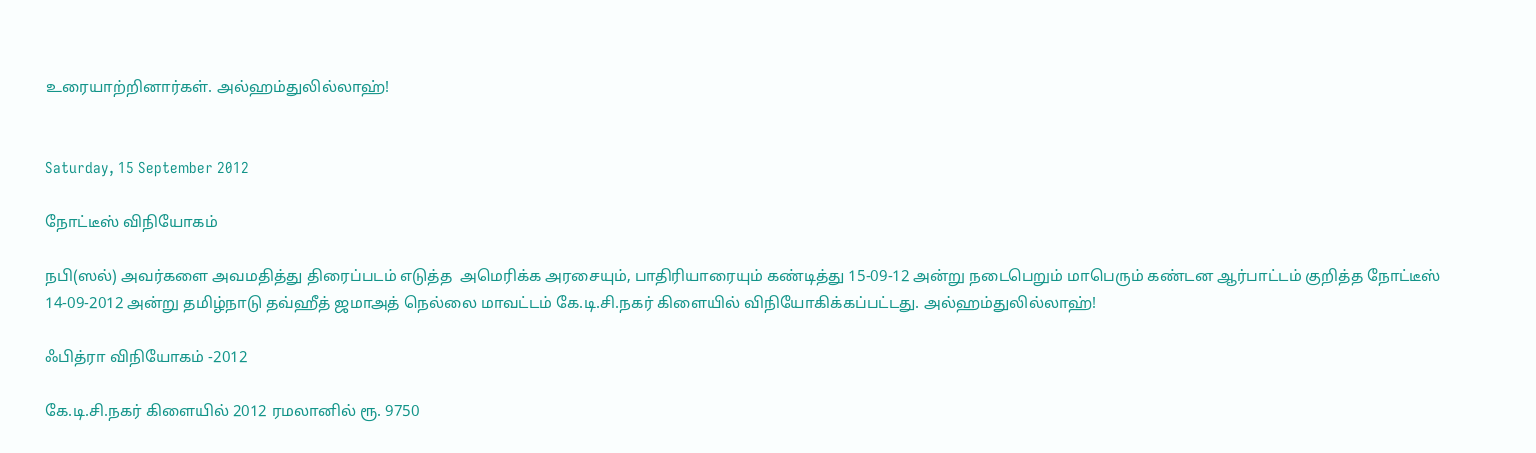உரையாற்றினார்கள். அல்ஹம்துலில்லாஹ்!


Saturday, 15 September 2012

நோட்டீஸ் விநியோகம்

நபி(ஸல்) அவர்களை அவமதித்து திரைப்படம் எடுத்த  அமெரிக்க அரசையும், பாதிரியாரையும் கண்டித்து 15-09-12 அன்று நடைபெறும் மாபெரும் கண்டன ஆர்பாட்டம் குறித்த நோட்டீஸ் 14-09-2012 அன்று தமிழ்நாடு தவ்ஹீத் ஜமாஅத் நெல்லை மாவட்டம் கே.டி.சி.நகர் கிளையில் விநியோகிக்கப்பட்டது. அல்ஹம்துலில்லாஹ்!

ஃபித்ரா விநியோகம் -2012

கே.டி.சி.நகர் கிளையில் 2012 ரமலானில் ரூ. 9750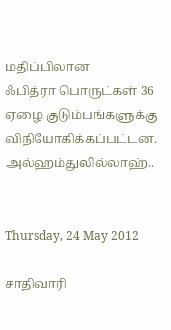மதிப்பிலான
ஃபித்ரா பொருட்கள் 36 ஏழை குடும்பங்களுக்கு விநியோகிக்கப்பட்டன. அல்ஹம்துலில்லாஹ்..


Thursday, 24 May 2012

சாதிவாரி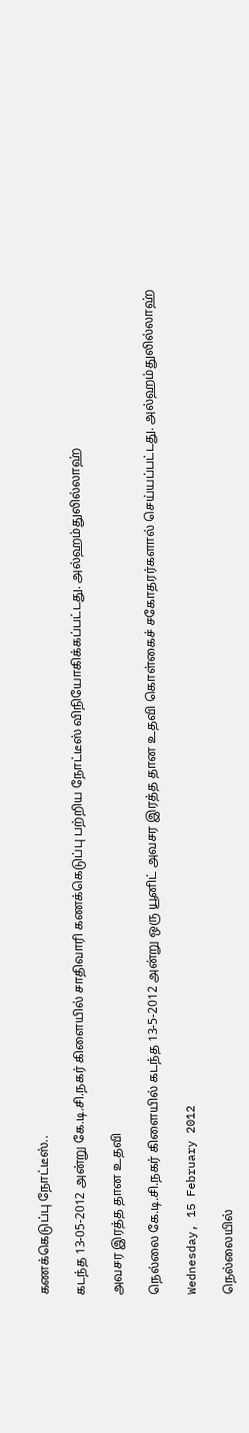கணக்கெடுப்பு நோட்டீஸ்..

கடந்த 13-05-2012 அன்று கே.டி.சி.நகர் கிளையில் சாதிவாரி கணக்கெடுப்பு பற்றிய நோட்டீஸ் விநியோகிக்கப்பட்டது. அல்ஹம்துலில்லாஹ்

அவசர இரத்த தான உதவி

நெல்லை கே.டி.சி.நகர் கிளையில் கடந்த 13-5-2012 அன்று ஒரு யூனிட் அவசர இரத்த தான உதவி கொள்கைச் சகோதரர்களால் செய்யப்பட்டது. அல்ஹம்துலில்லாஹ்

Wednesday, 15 February 2012

நெல்லையில்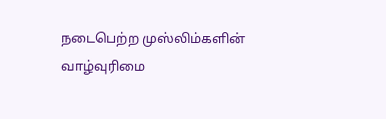நடைபெற்ற முஸ்லிம்களின் வாழ்வுரிமை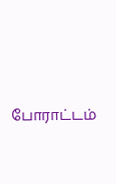போராட்டம்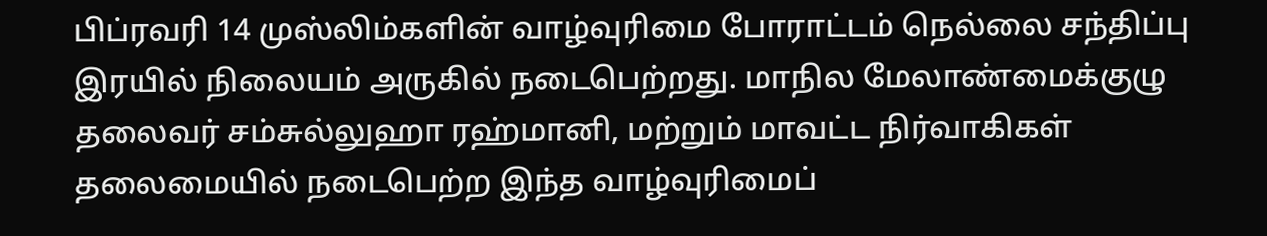பிப்ரவரி 14 முஸ்லிம்களின் வாழ்வுரிமை போராட்டம் நெல்லை சந்திப்பு இரயில் நிலையம் அருகில் நடைபெற்றது. மாநில மேலாண்மைக்குழு தலைவர் சம்சுல்லுஹா ரஹ்மானி, மற்றும் மாவட்ட நிர்வாகிகள் தலைமையில் நடைபெற்ற இந்த வாழ்வுரிமைப்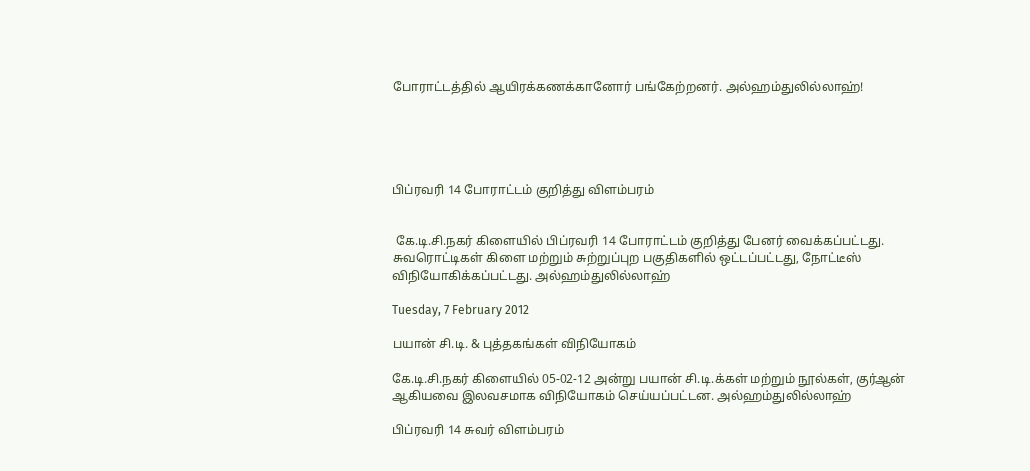போராட்டத்தில் ஆயிரக்கணக்கானோர் பங்கேற்றனர். அல்ஹம்துலில்லாஹ்!





பிப்ரவரி 14 போராட்டம் குறித்து விளம்பரம்


 கே.டி.சி.நகர் கிளையில் பிப்ரவரி 14 போராட்டம் குறித்து பேனர் வைக்கப்பட்டது. சுவரொட்டிகள் கிளை மற்றும் சுற்றுப்புற பகுதிகளில் ஒட்டப்பட்டது, நோட்டீஸ் விநியோகிக்கப்பட்டது. அல்ஹம்துலில்லாஹ்

Tuesday, 7 February 2012

பயான் சி.டி. & புத்தகங்கள் விநியோகம்

கே.டி.சி.நகர் கிளையில் 05-02-12 அன்று பயான் சி.டி.க்கள் மற்றும் நூல்கள், குர்ஆன் ஆகியவை இலவசமாக விநியோகம் செய்யப்பட்டன. அல்ஹம்துலில்லாஹ்

பிப்ரவரி 14 சுவர் விளம்பரம்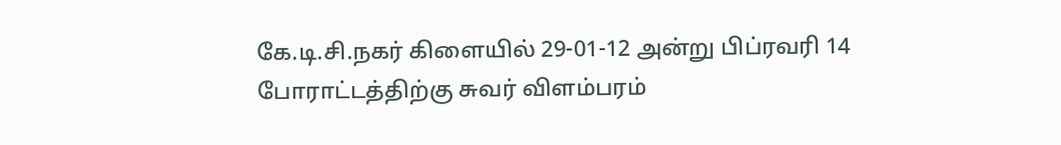கே.டி.சி.நகர் கிளையில் 29-01-12 அன்று பிப்ரவரி 14 போராட்டத்திற்கு சுவர் விளம்பரம்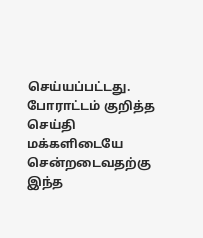செய்யப்பட்டது. போராட்டம் குறித்த செய்தி மக்களிடையே சென்றடைவதற்கு இந்த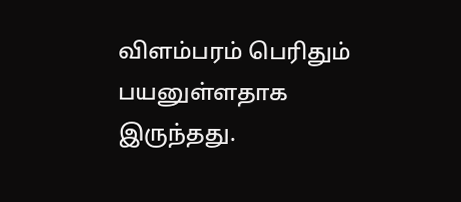விளம்பரம் பெரிதும் பயனுள்ளதாக இருந்தது.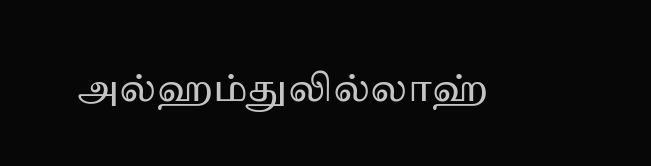அல்ஹம்துலில்லாஹ்